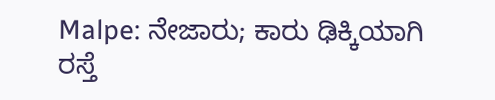Malpe: ನೇಜಾರು; ಕಾರು ಢಿಕ್ಕಿಯಾಗಿ ರಸ್ತೆ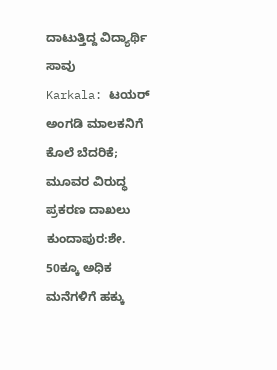ದಾಟುತ್ತಿದ್ದ ವಿದ್ಯಾರ್ಥಿ ಸಾವು
Karkala: ಟಯರ್ ಅಂಗಡಿ ಮಾಲಕನಿಗೆ ಕೊಲೆ ಬೆದರಿಕೆ; ಮೂವರ ವಿರುದ್ಧ ಪ್ರಕರಣ ದಾಖಲು
ಕುಂದಾಪುರ:ಶೇ. 50ಕ್ಕೂ ಅಧಿಕ ಮನೆಗಳಿಗೆ ಹಕ್ಕು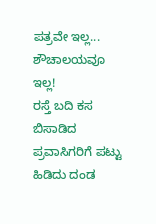ಪತ್ರವೇ ಇಲ್ಲ... ಶೌಚಾಲಯವೂ ಇಲ್ಲ!
ರಸ್ತೆ ಬದಿ ಕಸ ಬಿಸಾಡಿದ ಪ್ರವಾಸಿಗರಿಗೆ ಪಟ್ಟು ಹಿಡಿದು ದಂಡ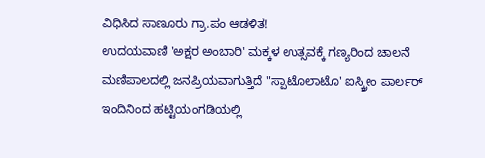ವಿಧಿಸಿದ ಸಾಣೂರು ಗ್ರಾ.ಪಂ ಆಡಳಿತ!
ಉದಯವಾಣಿ 'ಅಕ್ಷರ ಅಂಬಾರಿ' ಮಕ್ಕಳ ಉತ್ಸವಕ್ಕೆ ಗಣ್ಯರಿಂದ ಚಾಲನೆ
ಮಣಿಪಾಲದಲ್ಲಿ ಜನಪ್ರಿಯವಾಗುತ್ತಿದೆ "ಸ್ಪಾಟೊಲಾಟೊ' ಐಸ್ಕ್ರೀಂ ಪಾರ್ಲರ್
ಇಂದಿನಿಂದ ಹಟ್ಟಿಯಂಗಡಿಯಲ್ಲಿ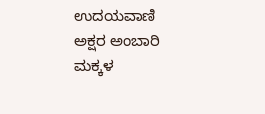ಉದಯವಾಣಿ ಅಕ್ಷರ ಅಂಬಾರಿ ಮಕ್ಕಳ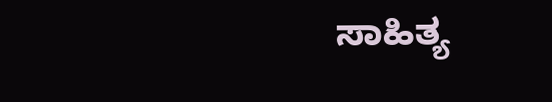ಸಾಹಿತ್ಯ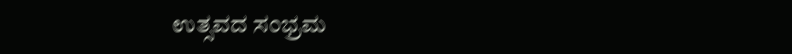ಉತ್ಸವದ ಸಂಭ್ರಮ